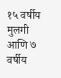१५ वर्षीय मुलगी आणि ७ वर्षीय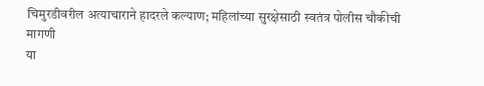चिमुरडीवरील अत्याचाराने हादरले कल्याण; महिलांच्या सुरक्षेसाठी स्वतंत्र पोलीस चौकीची मागणी
या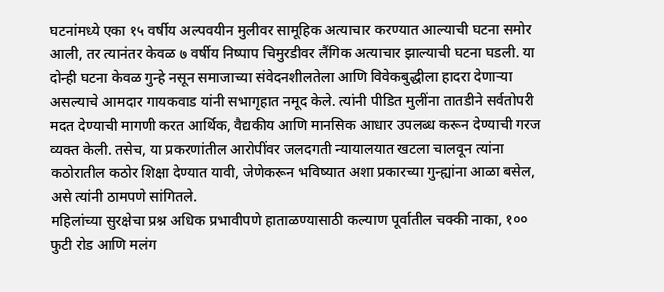घटनांमध्ये एका १५ वर्षीय अल्पवयीन मुलीवर सामूहिक अत्याचार करण्यात आल्याची घटना समोर आली, तर त्यानंतर केवळ ७ वर्षीय निष्पाप चिमुरडीवर लैंगिक अत्याचार झाल्याची घटना घडली. या दोन्ही घटना केवळ गुन्हे नसून समाजाच्या संवेदनशीलतेला आणि विवेकबुद्धीला हादरा देणाऱ्या असल्याचे आमदार गायकवाड यांनी सभागृहात नमूद केले. त्यांनी पीडित मुलींना तातडीने सर्वतोपरी मदत देण्याची मागणी करत आर्थिक, वैद्यकीय आणि मानसिक आधार उपलब्ध करून देण्याची गरज व्यक्त केली. तसेच, या प्रकरणांतील आरोपींवर जलदगती न्यायालयात खटला चालवून त्यांना कठोरातील कठोर शिक्षा देण्यात यावी, जेणेकरून भविष्यात अशा प्रकारच्या गुन्ह्यांना आळा बसेल, असे त्यांनी ठामपणे सांगितले.
महिलांच्या सुरक्षेचा प्रश्न अधिक प्रभावीपणे हाताळण्यासाठी कल्याण पूर्वातील चक्की नाका, १०० फुटी रोड आणि मलंग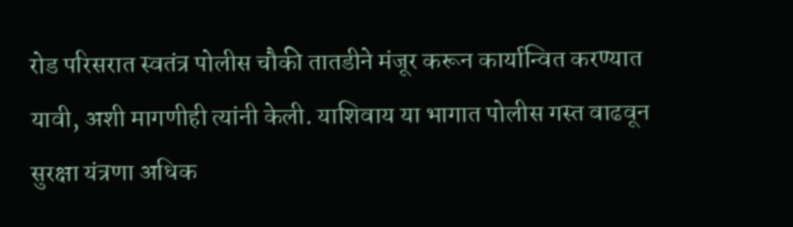रोड परिसरात स्वतंत्र पोलीस चौकी तातडीने मंजूर करून कार्यान्वित करण्यात यावी, अशी मागणीही त्यांनी केली. याशिवाय या भागात पोलीस गस्त वाढवून सुरक्षा यंत्रणा अधिक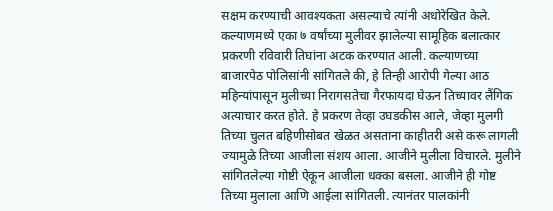सक्षम करण्याची आवश्यकता असल्याचे त्यांनी अधोरेखित केले.
कल्याणमध्ये एका ७ वर्षांच्या मुलीवर झालेल्या सामूहिक बलात्कार प्रकरणी रविवारी तिघांना अटक करण्यात आली. कल्याणच्या बाजारपेठ पोलिसांनी सांगितले की, हे तिन्ही आरोपी गेल्या आठ महिन्यांपासून मुलीच्या निरागसतेचा गैरफायदा घेऊन तिच्यावर लैंगिक अत्याचार करत होते. हे प्रकरण तेव्हा उघडकीस आले, जेव्हा मुलगी तिच्या चुलत बहिणीसोबत खेळत असताना काहीतरी असे करू लागली ज्यामुळे तिच्या आजीला संशय आला. आजीने मुलीला विचारले. मुलीने सांगितलेल्या गोष्टी ऐकून आजीला धक्का बसला. आजीने ही गोष्ट तिच्या मुलाला आणि आईला सांगितली. त्यानंतर पालकांनी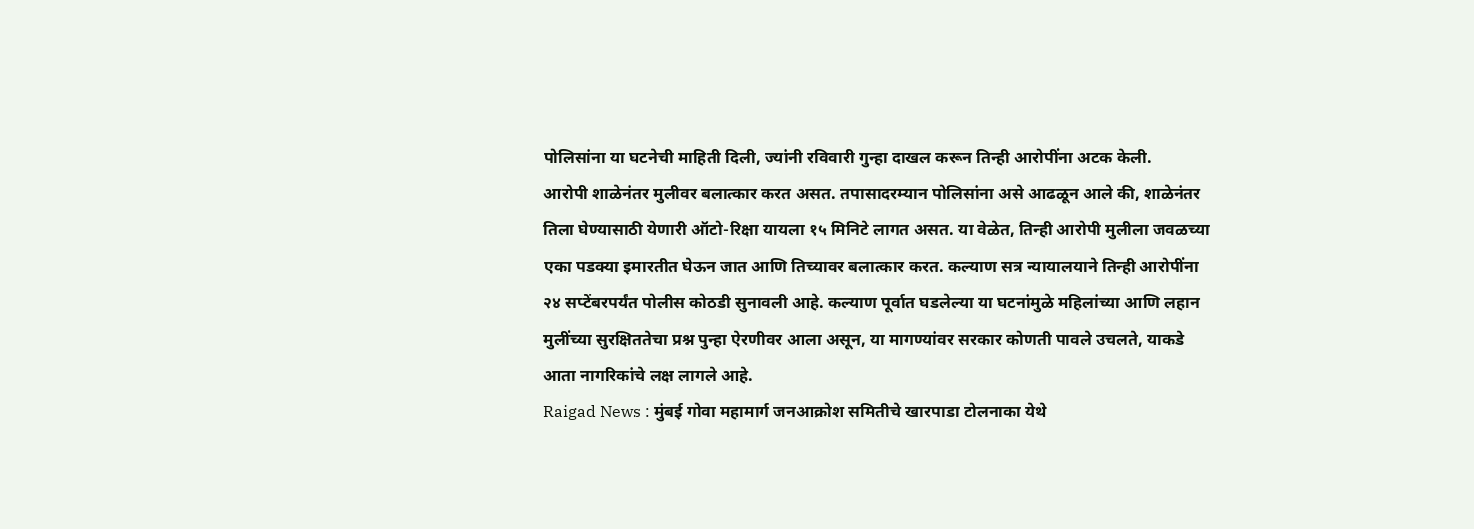पोलिसांना या घटनेची माहिती दिली, ज्यांनी रविवारी गुन्हा दाखल करून तिन्ही आरोपींना अटक केली.
आरोपी शाळेनंतर मुलीवर बलात्कार करत असत. तपासादरम्यान पोलिसांना असे आढळून आले की, शाळेनंतर तिला घेण्यासाठी येणारी ऑटो-रिक्षा यायला १५ मिनिटे लागत असत. या वेळेत, तिन्ही आरोपी मुलीला जवळच्या एका पडक्या इमारतीत घेऊन जात आणि तिच्यावर बलात्कार करत. कल्याण सत्र न्यायालयाने तिन्ही आरोपींना २४ सप्टेंबरपर्यंत पोलीस कोठडी सुनावली आहे. कल्याण पूर्वात घडलेल्या या घटनांमुळे महिलांच्या आणि लहान मुलींच्या सुरक्षिततेचा प्रश्न पुन्हा ऐरणीवर आला असून, या मागण्यांवर सरकार कोणती पावले उचलते, याकडे आता नागरिकांचे लक्ष लागले आहे.
Raigad News : मुंबई गोवा महामार्ग जनआक्रोश समितीचे खारपाडा टोलनाका येथे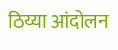ठिय्या आंदोलन